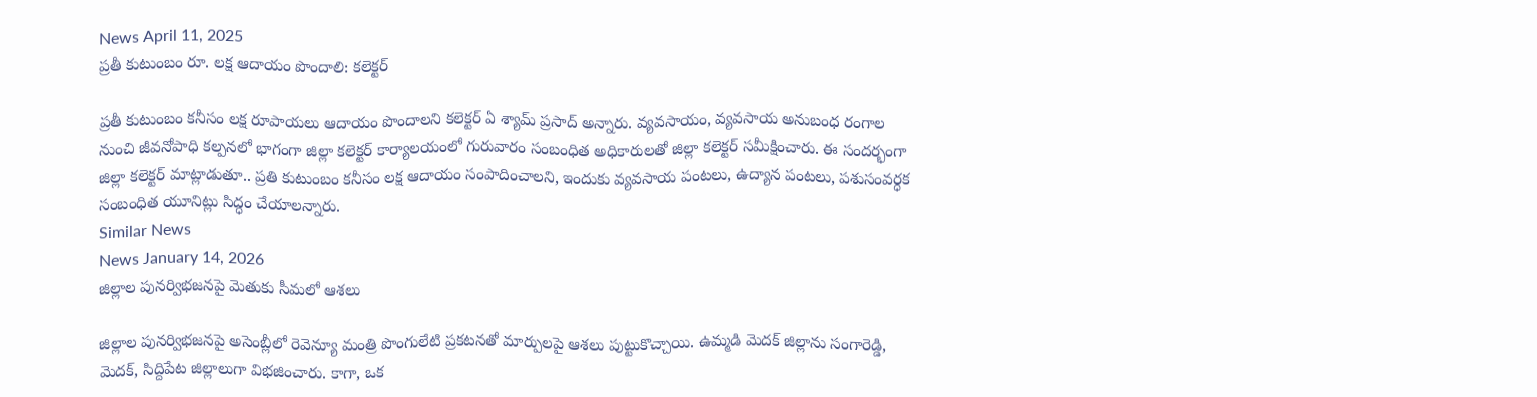News April 11, 2025
ప్రతీ కుటుంబం రూ. లక్ష ఆదాయం పొందాలి: కలెక్టర్

ప్రతీ కుటుంబం కనీసం లక్ష రూపాయలు ఆదాయం పొందాలని కలెక్టర్ ఏ శ్యామ్ ప్రసాద్ అన్నారు. వ్యవసాయం, వ్యవసాయ అనుబంధ రంగాల నుంచి జీవనోపాధి కల్పనలో భాగంగా జిల్లా కలెక్టర్ కార్యాలయంలో గురువారం సంబంధిత అధికారులతో జిల్లా కలెక్టర్ సమీక్షించారు. ఈ సందర్భంగా జిల్లా కలెక్టర్ మాట్లాడుతూ.. ప్రతి కుటుంబం కనీసం లక్ష ఆదాయం సంపాదించాలని, ఇందుకు వ్యవసాయ పంటలు, ఉద్యాన పంటలు, పశుసంవర్ధక సంబంధిత యూనిట్లు సిద్ధం చేయాలన్నారు.
Similar News
News January 14, 2026
జిల్లాల పునర్విభజనపై మెతుకు సీమలో ఆశలు

జిల్లాల పునర్విభజనపై అసెంబ్లీలో రెవెన్యూ మంత్రి పొంగులేటి ప్రకటనతో మార్పులపై ఆశలు పుట్టుకొచ్చాయి. ఉమ్మడి మెదక్ జిల్లాను సంగారెడ్డి, మెదక్, సిద్దిపేట జిల్లాలుగా విభజించారు. కాగా, ఒక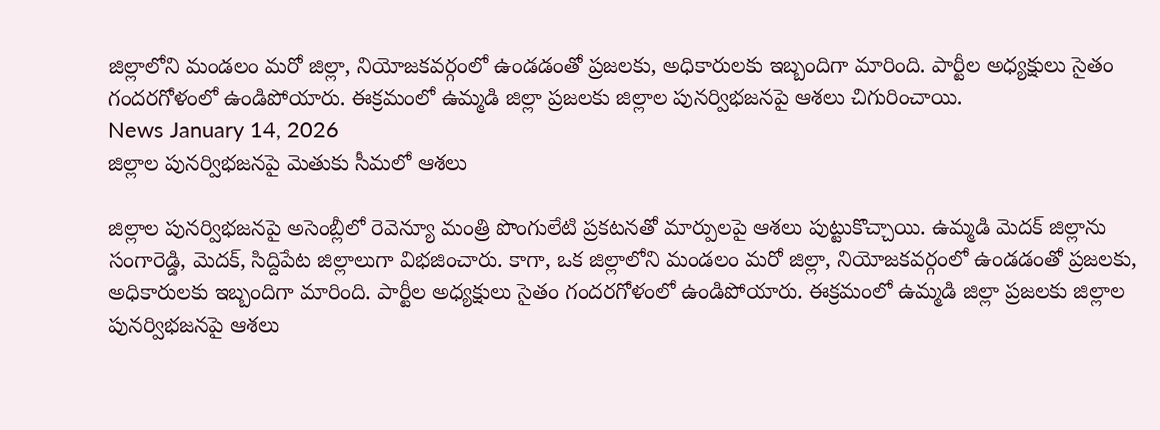జిల్లాలోని మండలం మరో జిల్లా, నియోజకవర్గంలో ఉండడంతో ప్రజలకు, అధికారులకు ఇబ్బందిగా మారింది. పార్టీల అధ్యక్షులు సైతం గందరగోళంలో ఉండిపోయారు. ఈక్రమంలో ఉమ్మడి జిల్లా ప్రజలకు జిల్లాల పునర్విభజనపై ఆశలు చిగురించాయి.
News January 14, 2026
జిల్లాల పునర్విభజనపై మెతుకు సీమలో ఆశలు

జిల్లాల పునర్విభజనపై అసెంబ్లీలో రెవెన్యూ మంత్రి పొంగులేటి ప్రకటనతో మార్పులపై ఆశలు పుట్టుకొచ్చాయి. ఉమ్మడి మెదక్ జిల్లాను సంగారెడ్డి, మెదక్, సిద్దిపేట జిల్లాలుగా విభజించారు. కాగా, ఒక జిల్లాలోని మండలం మరో జిల్లా, నియోజకవర్గంలో ఉండడంతో ప్రజలకు, అధికారులకు ఇబ్బందిగా మారింది. పార్టీల అధ్యక్షులు సైతం గందరగోళంలో ఉండిపోయారు. ఈక్రమంలో ఉమ్మడి జిల్లా ప్రజలకు జిల్లాల పునర్విభజనపై ఆశలు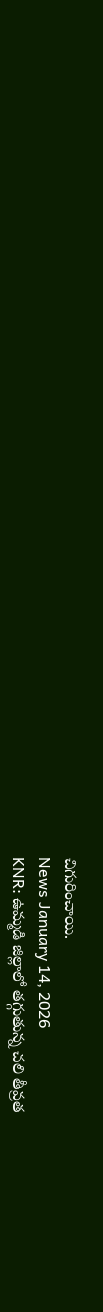చిగురించాయి.
News January 14, 2026
KNR: ఉమ్మడి జిల్లాలో తగ్గుతున్న చలి తీవ్రత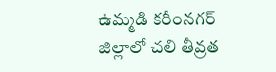ఉమ్మడి కరీంనగర్ జిల్లాలో చలి తీవ్రత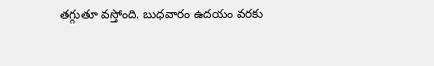తగ్గుతూ వస్తోంది. బుధవారం ఉదయం వరకు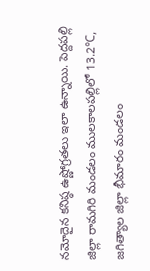నమోదైన కనిష్ఠ ఉష్ణోగ్రతలు ఇలా ఉన్నాయి. పెద్దపల్లి జిల్లా రామగిరి మండలం ములకాలపల్లిలో 13.2℃, జగిత్యాల జిల్లా భీమారం మండలం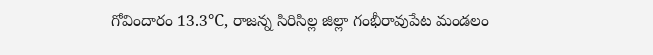గోవిందారం 13.3℃, రాజన్న సిరిసిల్ల జిల్లా గంభీరావుపేట మండలం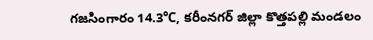గజసింగారం 14.3℃, కరీంనగర్ జిల్లా కొత్తపల్లి మండలం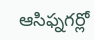ఆసిఫ్నగర్లో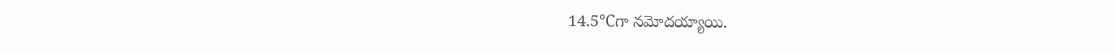14.5℃గా నమోదయ్యాయి.